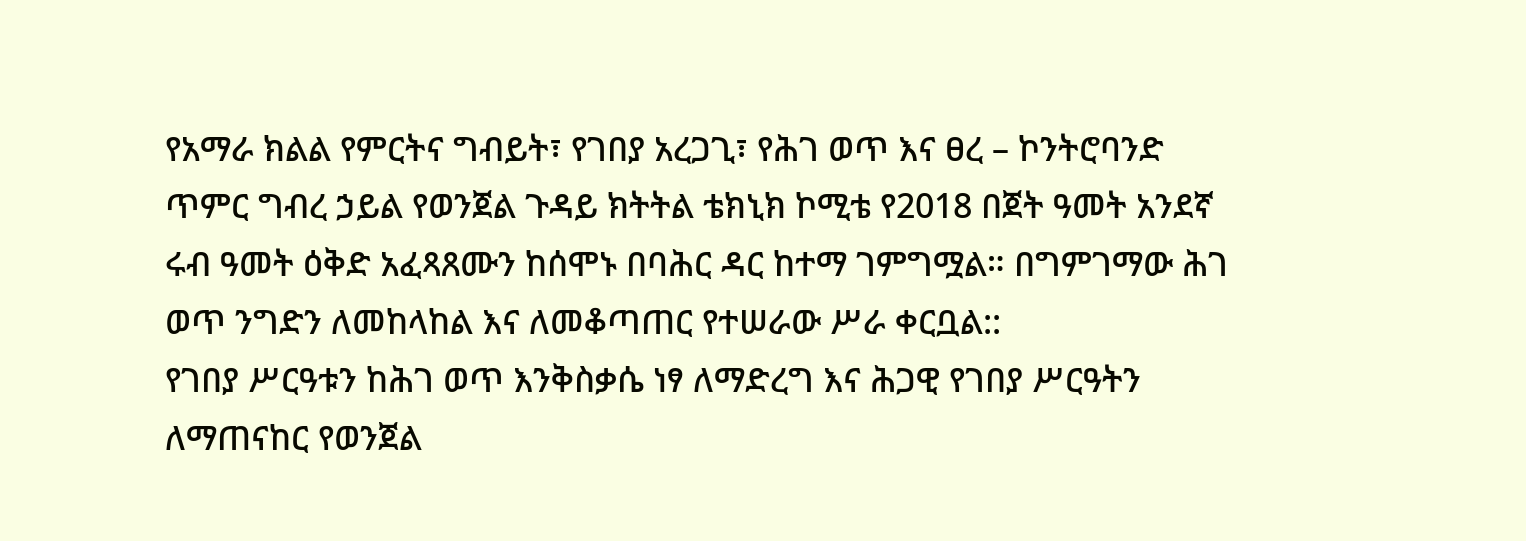የአማራ ክልል የምርትና ግብይት፣ የገበያ አረጋጊ፣ የሕገ ወጥ እና ፀረ – ኮንትሮባንድ ጥምር ግብረ ኃይል የወንጀል ጉዳይ ክትትል ቴክኒክ ኮሚቴ የ2018 በጀት ዓመት አንደኛ ሩብ ዓመት ዕቅድ አፈጻጸሙን ከሰሞኑ በባሕር ዳር ከተማ ገምግሟል። በግምገማው ሕገ ወጥ ንግድን ለመከላከል እና ለመቆጣጠር የተሠራው ሥራ ቀርቧል::
የገበያ ሥርዓቱን ከሕገ ወጥ እንቅስቃሴ ነፃ ለማድረግ እና ሕጋዊ የገበያ ሥርዓትን ለማጠናከር የወንጀል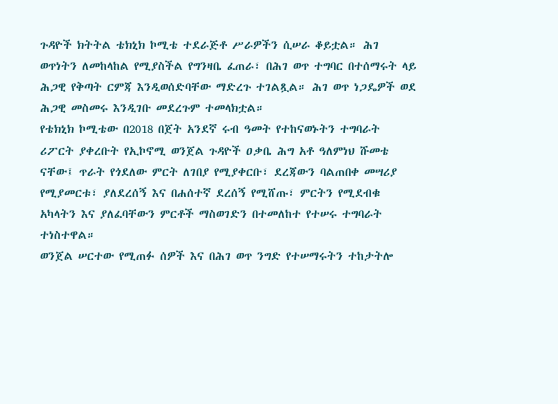ጉዳዮች ክትትል ቴክኒክ ኮሚቴ ተደራጅቶ ሥራዎችን ሲሠራ ቆይቷል። ሕገ ወጥነትን ለመከላከል የሚያስችል የግንዛቤ ፈጠራ፣ በሕገ ወጥ ተግባር በተሰማሩት ላይ ሕጋዊ የቅጣት ርምጃ እንዲወሰድባቸው ማድረጉ ተገልጿል። ሕገ ወጥ ነጋዴዎች ወደ ሕጋዊ መስመሩ እንዲገቡ መደረጉም ተመላክቷል።
የቴክኒክ ኮሚቴው በ2018 በጀት አንደኛ ሩብ ዓመት የተከናወኑትን ተግባራት ሪፖርት ያቀረቡት የኢኮኖሚ ወንጀል ጉዳዮች ዐቃቤ ሕግ አቶ ዓለምነህ ሹመቴ ናቸው፤ ጥራት የጎደለው ምርት ለገበያ የሚያቀርቡ፣ ደረጃውን ባልጠበቀ መሣሪያ የሚያመርቱ፣ ያለደረሰኝ እና በሐሰተኛ ደረሰኝ የሚሸጡ፣ ምርትን የሚደብቁ አካላትን እና ያለፈባቸውን ምርቶች ማስወገድን በተመለከተ የተሠሩ ተግባራት ተነስተዋል።
ወንጀል ሠርተው የሚጠፉ ሰዎች እና በሕገ ወጥ ንግድ የተሠማሩትን ተከታትሎ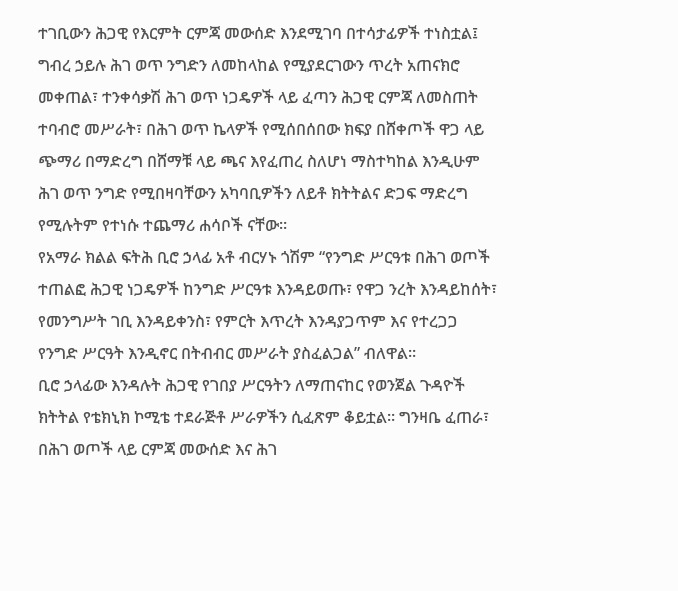ተገቢውን ሕጋዊ የእርምት ርምጃ መውሰድ እንደሚገባ በተሳታፊዎች ተነስቷል፤ ግብረ ኃይሉ ሕገ ወጥ ንግድን ለመከላከል የሚያደርገውን ጥረት አጠናክሮ መቀጠል፣ ተንቀሳቃሽ ሕገ ወጥ ነጋዴዎች ላይ ፈጣን ሕጋዊ ርምጃ ለመስጠት ተባብሮ መሥራት፣ በሕገ ወጥ ኬላዎች የሚሰበሰበው ክፍያ በሸቀጦች ዋጋ ላይ ጭማሪ በማድረግ በሸማቹ ላይ ጫና እየፈጠረ ስለሆነ ማስተካከል እንዲሁም ሕገ ወጥ ንግድ የሚበዛባቸውን አካባቢዎችን ለይቶ ክትትልና ድጋፍ ማድረግ የሚሉትም የተነሱ ተጨማሪ ሐሳቦች ናቸው።
የአማራ ክልል ፍትሕ ቢሮ ኃላፊ አቶ ብርሃኑ ጎሽም “የንግድ ሥርዓቱ በሕገ ወጦች ተጠልፎ ሕጋዊ ነጋዴዎች ከንግድ ሥርዓቱ እንዳይወጡ፣ የዋጋ ንረት እንዳይከሰት፣ የመንግሥት ገቢ እንዳይቀንስ፣ የምርት እጥረት እንዳያጋጥም እና የተረጋጋ የንግድ ሥርዓት እንዲኖር በትብብር መሥራት ያስፈልጋል” ብለዋል።
ቢሮ ኃላፊው እንዳሉት ሕጋዊ የገበያ ሥርዓትን ለማጠናከር የወንጀል ጉዳዮች ክትትል የቴክኒክ ኮሚቴ ተደራጅቶ ሥራዎችን ሲፈጽም ቆይቷል። ግንዛቤ ፈጠራ፣ በሕገ ወጦች ላይ ርምጃ መውሰድ እና ሕገ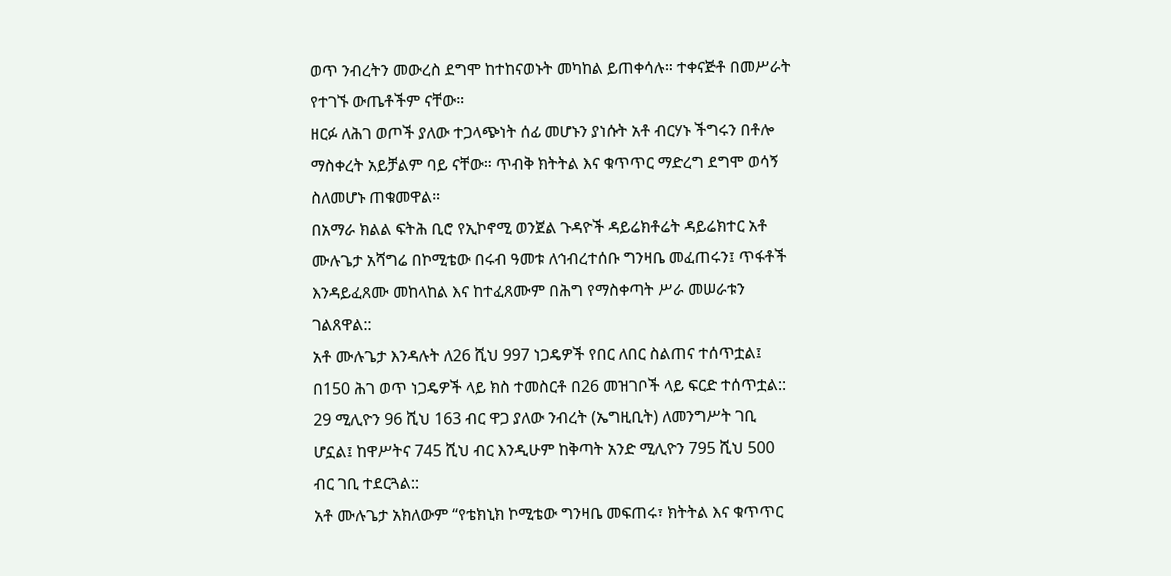ወጥ ንብረትን መውረስ ደግሞ ከተከናወኑት መካከል ይጠቀሳሉ። ተቀናጅቶ በመሥራት የተገኙ ውጤቶችም ናቸው።
ዘርፉ ለሕገ ወጦች ያለው ተጋላጭነት ሰፊ መሆኑን ያነሱት አቶ ብርሃኑ ችግሩን በቶሎ ማስቀረት አይቻልም ባይ ናቸው። ጥብቅ ክትትል እና ቁጥጥር ማድረግ ደግሞ ወሳኝ ስለመሆኑ ጠቁመዋል።
በአማራ ክልል ፍትሕ ቢሮ የኢኮኖሚ ወንጀል ጉዳዮች ዳይሬክቶሬት ዳይሬክተር አቶ ሙሉጌታ አሻግሬ በኮሚቴው በሩብ ዓመቱ ለኅብረተሰቡ ግንዛቤ መፈጠሩን፤ ጥፋቶች እንዳይፈጸሙ መከላከል እና ከተፈጸሙም በሕግ የማስቀጣት ሥራ መሠራቱን ገልጸዋል::
አቶ ሙሉጌታ እንዳሉት ለ26 ሺህ 997 ነጋዴዎች የበር ለበር ስልጠና ተሰጥቷል፤ በ150 ሕገ ወጥ ነጋዴዎች ላይ ክስ ተመስርቶ በ26 መዝገቦች ላይ ፍርድ ተሰጥቷል:: 29 ሚሊዮን 96 ሺህ 163 ብር ዋጋ ያለው ንብረት (ኤግዚቢት) ለመንግሥት ገቢ ሆኗል፤ ከዋሥትና 745 ሺህ ብር እንዲሁም ከቅጣት አንድ ሚሊዮን 795 ሺህ 500 ብር ገቢ ተደርጓል::
አቶ ሙሉጌታ አክለውም “የቴክኒክ ኮሚቴው ግንዛቤ መፍጠሩ፣ ክትትል እና ቁጥጥር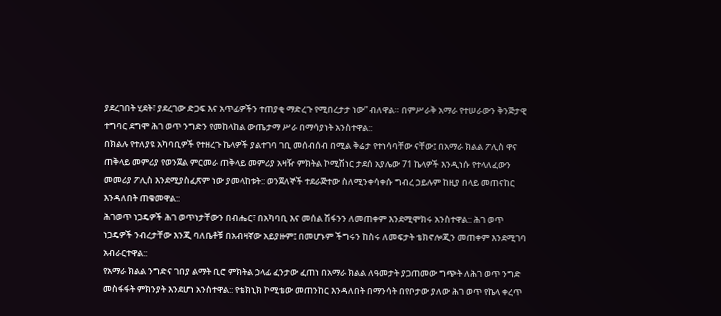ያደረገበት ሂደት፣ ያደረገው ድጋፍ እና አጥፊዎችን ተጠያቂ ማድረጉ የሚበረታታ ነው” ብለዋል። በምሥራቅ አማራ የተሠራውን ቅንጅታዊ ተግባር ደግሞ ሕገ ወጥ ንግድን የመከላከል ውጤታማ ሥራ በማሳያነት አንስተዋል::
በክልሉ የተለያዩ አካባቢዎች የተዘረጉ ኬላዎች ያልተገባ ገቢ መሰብሰብ በሚል ቅሬታ የተነሳባቸው ናቸው፤ በአማራ ክልል ፖሊስ ዋና ጠቅላይ መምሪያ የወንጀል ምርመራ ጠቅላይ መምሪያ አዛዥ ምክትል ኮሚሽነር ታደሰ አያሌው 71 ኬላዎች እንዲነሱ የተላለፈውን መመሪያ ፖሊስ እንደሚያስፈጽም ነው ያመላከቱት:: ወንጀለኞች ተደራጅተው ስለሚንቀሳቀሱ ግብረ ኃይሉም ከዚያ በላይ መጠናከር እንዳለበት ጠቁመዋል::
ሕገወጥ ነጋዴዎች ሕገ ወጥነታቸውን በብሔር፣ በአካባቢ እና መሰል ሽፋንን ለመጠቀም እንደሚሞክሩ አንስተዋል:: ሕገ ወጥ ነጋዴዎች ንብረታቸው እንጂ ባለቤቶቹ በአብዛኛው አይያዙም፤ በመሆኑም ችግሩን ከስሩ ለመፍታት ቴክኖሎጂን መጠቀም እንደሚገባ አብራርተዋል::
የአማራ ክልል ንግድና ገበያ ልማት ቢሮ ምክትል ኃላፊ ፈንታው ፈጠነ በአማራ ክልል ለዓመታት ያጋጠመው ግጭት ለሕገ ወጥ ንግድ መስፋፋት ምክንያት እንደሆነ አንስተዋል:: የቴክኒክ ኮሚቴው መጠንከር እንዳለበት በማንሳት በየቦታው ያለው ሕገ ወጥ የኬላ ቀረጥ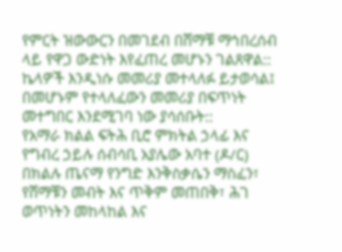የምርት ዝውውርን በመገደብ በሸማቹ ማኅበረሰብ ላይ የዋጋ ውድነት እየፈጠረ መሆኑን ገልጸዋል:: ኬላዎች እንዲነሱ መመሪያ መተላለፉ ይታወሳል፤ በመሆኑም የተላለፈውን መመሪያ በፍጥነት መተግበር እንደሚገባ ነው ያሳሰቡት::
የአማራ ክልል ፍትሕ ቢሮ ምክትል ኃላፊ እና የግብረ ኃይሉ ሰብሳቢ አያሌው አባተ (ዶ/ር) በክልሉ ጤናማ የንግድ እንቅስቃሴን ማስፈን፣ የሸማቹን መብት እና ጥቅም መጠበቅ፣ ሕገ ወጥነትን መከላከል እና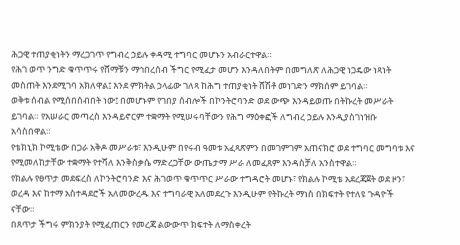ሕጋዊ ተጠያቂነትን ማረጋገጥ የግብረ ኃይሉ ቀዳሚ ተግባር መሆኑን አብራርተዋል።
የሕገ ወጥ ንግድ ቁጥጥሩ የሸማቹን ማኅበረሰብ ችግር የሚፈታ መሆን እንዳለበትም በመግለጽ ለሕጋዊ ነጋዴው ነጻነት መስጠት እንደሚገባ አክለዋል፤ እንደ ምክትል ኃላፊው ገለጻ ከሕግ ተጠያቂነት ሸሽቶ መነገድን ማክሰም ይገባል።
ወቅቱ ሰብል የሚሰበሰብበት ነው፤ በመሆኑም የገበያ ሰብሎች በኮንትሮባንድ ወደ ውጭ እንዳይወጡ በትኩረት መሥራት ይገባል። የአሠራር መጣረስ እንዳይኖርም ተቋማት የሚሠሩባቸውን የሕግ ማዕቀፎች ለግብረ ኃይሉ እንዲያስገነዝቡ አሳስበዋል።
የቴክኒክ ኮሚቴው በጋራ አቅዶ መሥራቱ፣ እንዲሁም በየሩብ ዓመቱ አፈጻጽምን በመገምገም አጠናክሮ ወደ ተግባር መግባቱ እና የሚመለከታቸው ተቋማት የተሻለ እንቅስቃሴ ማድረጋቸው ውጤታማ ሥራ ለመፈጸም እንዳስቻለ አንስተዋል።
የክልሉ የፀጥታ መደፍረስ ለኮንትሮባንድ እና ሕገወጥ ቁጥጥር ሥራው ተግዳሮት መሆኑ፣ የክልሉ ኮሚቴ አደረጃጀት ወደ ዞን፣ ወረዳ እና ከተማ አስተዳደሮች አለመውረዱ እና ተግባራዊ አለመደረጉ እንዲሁም የትኩረት ማነስ በክፍተት የተለዩ ጉዳዮች ናቸው።
በጸጥታ ችግሩ ምክንያት የሚፈጠርን የመረጃ ልውውጥ ክፍተት ለማስቀረት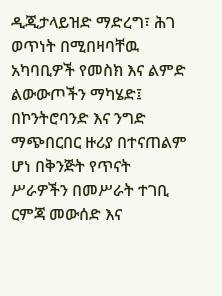ዲጂታላይዝድ ማድረግ፣ ሕገ ወጥነት በሚበዛባቸዉ አካባቢዎች የመስክ እና ልምድ ልውውጦችን ማካሄድ፤ በኮንትሮባንድ እና ንግድ ማጭበርበር ዙሪያ በተናጠልም ሆነ በቅንጅት የጥናት ሥራዎችን በመሥራት ተገቢ ርምጃ መውሰድ እና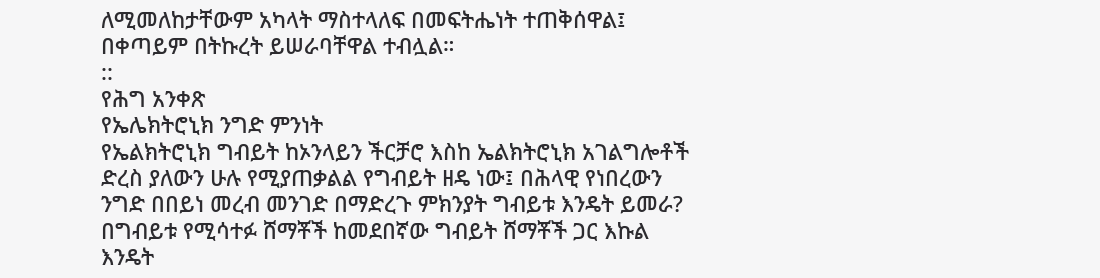ለሚመለከታቸውም አካላት ማስተላለፍ በመፍትሔነት ተጠቅሰዋል፤ በቀጣይም በትኩረት ይሠራባቸዋል ተብሏል።
::
የሕግ አንቀጽ
የኤሌክትሮኒክ ንግድ ምንነት
የኤልክትሮኒክ ግብይት ከኦንላይን ችርቻሮ እስከ ኤልክትሮኒክ አገልግሎቶች ድረስ ያለውን ሁሉ የሚያጠቃልል የግብይት ዘዴ ነው፤ በሕላዊ የነበረውን ንግድ በበይነ መረብ መንገድ በማድረጉ ምክንያት ግብይቱ እንዴት ይመራ? በግብይቱ የሚሳተፉ ሸማቾች ከመደበኛው ግብይት ሸማቾች ጋር እኩል እንዴት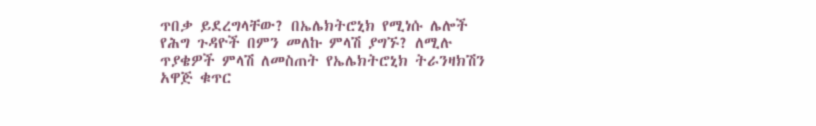ጥበቃ ይደረግላቸው? በኤሌክትሮኒክ የሚነሱ ሌሎች የሕግ ጉዳዮች በምን መለኩ ምላሽ ያግኙ? ለሚሉ ጥያቄዎች ምላሽ ለመስጠት የኤሌክትሮኒክ ትራንዛክሽን አዋጅ ቁጥር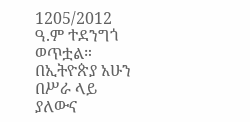1205/2012 ዓ.ም ተደንግጎ ወጥቷል።
በኢትዮጵያ አሁን በሥራ ላይ ያለውና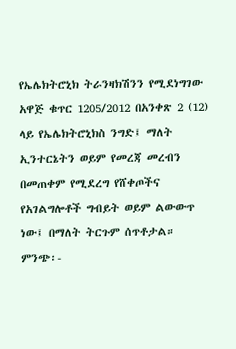የኤሌክትሮኒክ ትራንዛክሽንን የሚደነግገው አዋጅ ቁጥር 1205/2012 በአንቀጽ 2 (12) ላይ የኤሌክትሮኒክስ ንግድ፤ ማለት ኢንተርኔትን ወይም የመረጃ መረብን በመጠቀም የሚደረግ የሸቀጦችና የአገልግሎቶች ግብይት ወይም ልውውጥ ነው፤ በማለት ትርጉም ሰጥቶታል።
ምንጭ፡-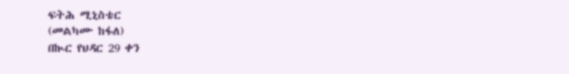ፍትሕ ሚኒስቴር
(መልካሙ ከፋለ)
በኲር የህዳር 29 ቀን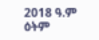2018 ዓ.ም ዕትም